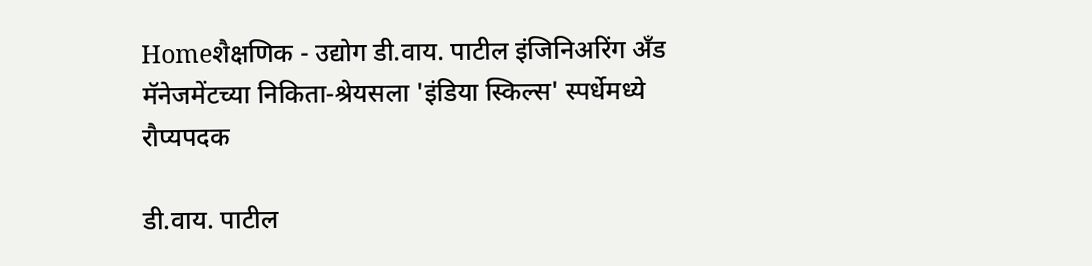Homeशैक्षणिक - उद्योग डी.वाय. पाटील इंजिनिअरिंग अँड मॅनेजमेंटच्या निकिता-श्रेयसला 'इंडिया स्किल्स' स्पर्धेमध्ये रौप्यपदक

डी.वाय. पाटील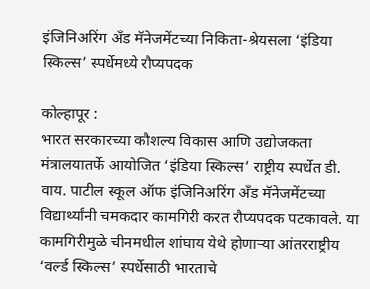इंजिनिअरिंग अँड मॅनेजमेंटच्या निकिता-श्रेयसला ‘इंडिया स्किल्स’ स्पर्धेमध्ये रौप्यपदक

कोल्हापूर :
भारत सरकारच्या कौशल्य विकास आणि उद्योजकता मंत्रालयातर्फे आयोजित ‘इंडिया स्किल्स’ राष्ट्रीय स्पर्धेत डी. वाय. पाटील स्कूल ऑफ इंजिनिअरिंग अँड मॅनेजमेंटच्या विद्यार्थ्यांनी चमकदार कामगिरी करत रौप्यपदक पटकावले. या कामगिरीमुळे चीनमधील शांघाय येथे होणाऱ्या आंतरराष्ट्रीय ‘वर्ल्ड स्किल्स’ स्पर्धेसाठी भारताचे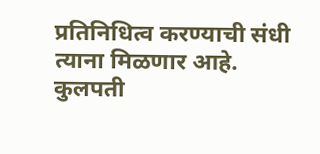प्रतिनिधित्व करण्याची संधी त्याना मिळणार आहे. कुलपती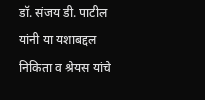डॉ. संजय डी. पाटील यांनी या यशाबद्दल निकिता व श्रेयस यांचे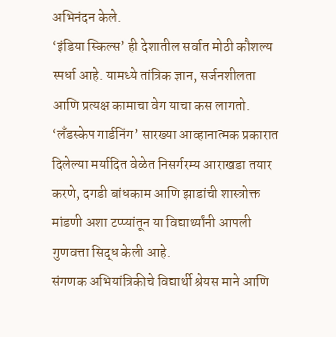अभिनंदन केले.
‘इंडिया स्किल्स’ ही देशातील सर्वात मोठी कौशल्य स्पर्धा आहे. यामध्ये तांत्रिक ज्ञान, सर्जनशीलता आणि प्रत्यक्ष कामाचा वेग याचा कस लागतो. ‘लँडस्केप गार्डनिंग’ सारख्या आव्हानात्मक प्रकारात दिलेल्या मर्यादित वेळेत निसर्गरम्य आराखडा तयार करणे, दगडी बांधकाम आणि झाडांची शास्त्रोक्त मांडणी अशा टप्प्यांतून या विद्यार्थ्यांनी आपली गुणवत्ता सिद्ध केली आहे.
संगणक अभियांत्रिकीचे विद्यार्थी श्रेयस माने आणि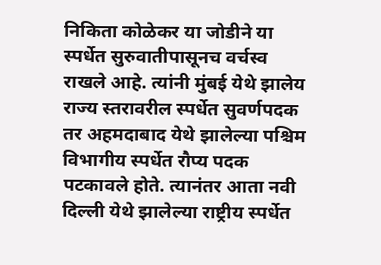निकिता कोळेकर या जोडीने या स्पर्धेत सुरुवातीपासूनच वर्चस्व राखले आहे. त्यांनी मुंबई येथे झालेय राज्य स्तरावरील स्पर्धेत सुवर्णपदक तर अहमदाबाद येथे झालेल्या पश्चिम विभागीय स्पर्धेत रौप्य पदक पटकावले होते. त्यानंतर आता नवी दिल्ली येथे झालेल्या राष्ट्रीय स्पर्धेत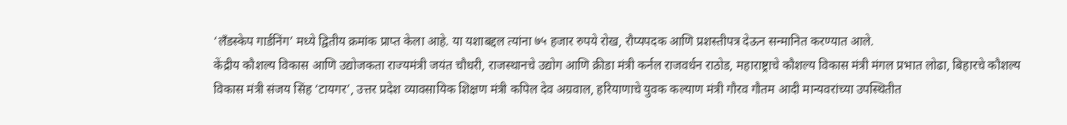‘लँडस्केप गार्डनिंग’ मध्ये द्वितीय क्रमांक प्राप्त केला आहे. या यशाबद्दल त्यांना ७५ हजार रुपये रोख, रौप्यपदक आणि प्रशस्तीपत्र देऊन सन्मानित करण्यात आले.
केंद्रीय कौशल्य विकास आणि उद्योजकता राज्यमंत्री जयंत चौधरी, राजस्थानचे उद्योग आणि क्रीडा मंत्री कर्नल राजवर्धन राठोड, महाराष्ट्राचे कौशल्य विकास मंत्री मंगल प्रभात लोढा, बिहारचे कौशल्य विकास मंत्री संजय सिंह ‘टायगर’, उत्तर प्रदेश व्यावसायिक शिक्षण मंत्री कपिल देव अग्रवाल, हरियाणाचे युवक कल्याण मंत्री गौरव गौतम आदी मान्यवरांच्या उपस्थितीत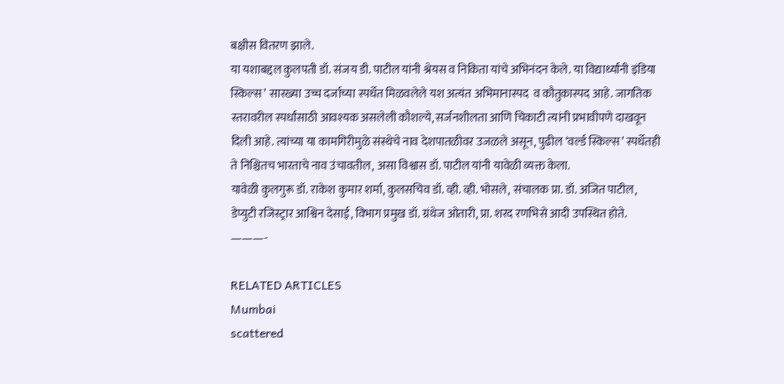बक्षीस वितरण झाले.
या यशाबद्दल कुलपती डॉ. संजय डी. पाटील यांनी श्रेयस व निकिता यांचे अभिनंदन केले. या विद्यार्थ्यांनी इंडिया स्किल्स’ सारख्या उच्च दर्जाच्या स्पर्धेत मिळवलेले यश अत्यंत अभिमानास्पद  व कौतुकास्पद आहे. जागतिक स्तरावरील स्पर्धांसाठी आवश्यक असलेली कौशल्ये, सर्जनशीलता आणि चिकाटी त्यांनी प्रभावीपणे दाखवून दिली आहे. त्यांच्या या कामगिरीमुळे संस्थेचे नाव देशपातळीवर उजळले असून, पुढील ‘वर्ल्ड स्किल्स’ स्पर्धेतही ते निश्चितच भारताचे नाव उंचावतील, असा विश्वास डॉ. पाटील यांनी यावेळी व्यक्त केला.
यावेळी कुलगुरू डॉ. राकेश कुमार शर्मा, कुलसचिव डॉ. व्ही. व्ही. भोसले, संचालक प्रा. डॉ. अजित पाटील, डेप्युटी रजिस्ट्रार आश्विन देसाई, विभाग प्रमुख डॉ. ग्रंथेज ओतारी, प्रा. शरद रणभिसे आदी उपस्थित होते.
———-

RELATED ARTICLES
Mumbai
scattered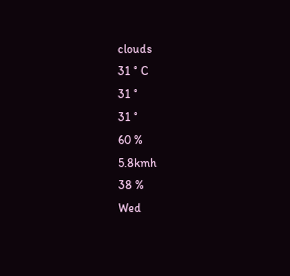clouds
31 ° C
31 °
31 °
60 %
5.8kmh
38 %
Wed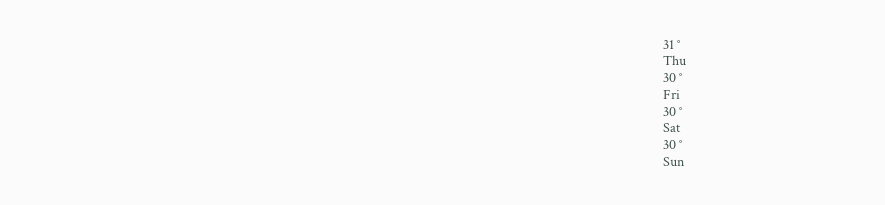31 °
Thu
30 °
Fri
30 °
Sat
30 °
Sun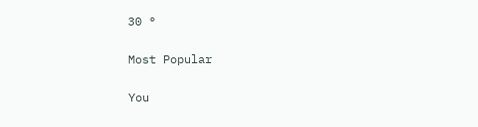30 °

Most Popular

You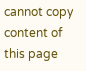cannot copy content of this page